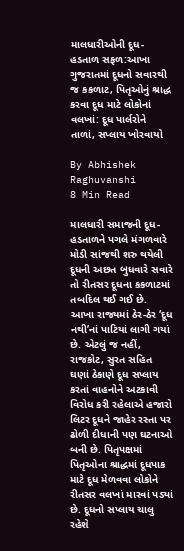માલધારીઓની દૂધ-હડતાળ સફળ:આખા ગુજરાતમાં દૂધનો સવારથી જ કકળાટ, પિતૃઓનું શ્રાદ્ધ કરવા દૂધ માટે લોકોનાં વલખાં: દૂધ પાર્લરોને તાળાં, સપ્લાય ખોરવાયો

By Abhishek Raghuvanshi
8 Min Read

માલધારી સમાજની દૂધ-હડતાળને પગલે મંગળવારે મોડી સાંજથી શરુ થયેલી દૂધની અછત બુધવારે સવારે તો રીતસર દૂધના કકળાટમાં તબદિલ થઈ ગઈ છે. આખા રાજ્યમાં ઠેર-ઠેર ‘દૂધ નથી’નાં પાટિયાં લાગી ગયાં છે. એટલું જ નહીં, રાજકોટ, સુરત સહિત ઘણાં ઠેકાણે દૂધ સપ્લાય કરતાં વાહનોને અટકાવી વિરોધ કરી રહેલાએ હજારો લિટર દૂધને જાહેર રસ્તા પર ઢોળી દીધાની પણ ઘટનાઓ બની છે. પિતૃપક્ષમાં પિતૃઓના શ્રાદ્ધમાં દૂધપાક માટે દૂધ મેળવવા લોકોને રીતસર વલખાં મારવાં પડ્યાં છે. દૂધનો સપ્લાય ચાલુ રહેશે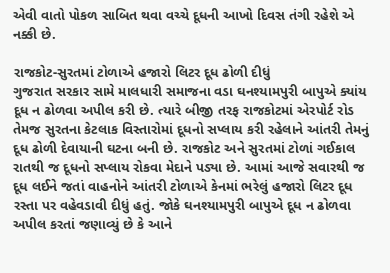એવી વાતો પોકળ સાબિત થવા વચ્ચે દૂધની આખો દિવસ તંગી રહેશે એ નક્કી છે.

રાજકોટ-સુરતમાં ટોળાએ હજારો લિટર દૂધ ઢોળી દીધું
ગુજરાત સરકાર સામે માલધારી સમાજના વડા ઘનશ્યામપુરી બાપુએ ક્યાંય દૂધ ન ઢોળવા અપીલ કરી છે. ત્યારે બીજી તરફ રાજકોટમાં એરપોર્ટ રોડ તેમજ સુરતના કેટલાક વિસ્તારોમાં દૂધનો સપ્લાય કરી રહેલાને આંતરી તેમનું દૂધ ઢોળી દેવાયાની ઘટના બની છે. રાજકોટ અને સુરતમાં ટોળાં ગઈકાલ રાતથી જ દૂધનો સપ્લાય રોકવા મેદાને પડ્યા છે. આમાં આજે સવારથી જ દૂધ લઈને જતાં વાહનોને આંતરી ટોળાએ કેનમાં ભરેલું હજારો લિટર દૂધ રસ્તા પર વહેવડાવી દીધું હતું. જોકે ઘનશ્યામપુરી બાપુએ દૂધ ન ઢોળવા અપીલ કરતાં જણાવ્યું છે કે આને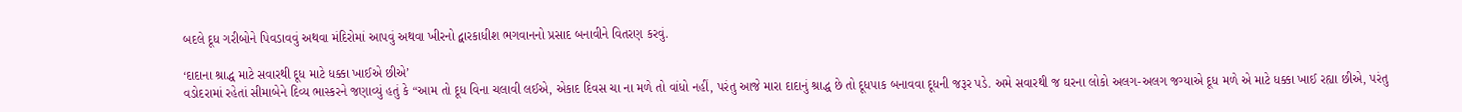બદલે દૂધ ગરીબોને પિવડાવવું અથવા મંદિરોમાં આપવું અથવા ખીરનો દ્વારકાધીશ ભગવાનનો પ્રસાદ બનાવીને વિતરણ કરવું.

‘દાદાના શ્રાદ્ધ માટે સવારથી દૂધ માટે ધક્કા ખાઈએ છીએ’
વડોદરામાં રહેતાં સીમાબેને દિવ્ય ભાસ્કરને જણાવ્યું હતું કે “આમ તો દૂધ વિના ચલાવી લઈએ, એકાદ દિવસ ચા ના મળે તો વાંધો નહીં, પરંતુ આજે મારા દાદાનું શ્રાદ્ધ છે તો દૂધપાક બનાવવા દૂધની જરૂર પડે. અમે સવારથી જ ઘરના લોકો અલગ-અલગ જગ્યાએ દૂધ મળે એ માટે ધક્કા ખાઈ રહ્યા છીએ, પરંતુ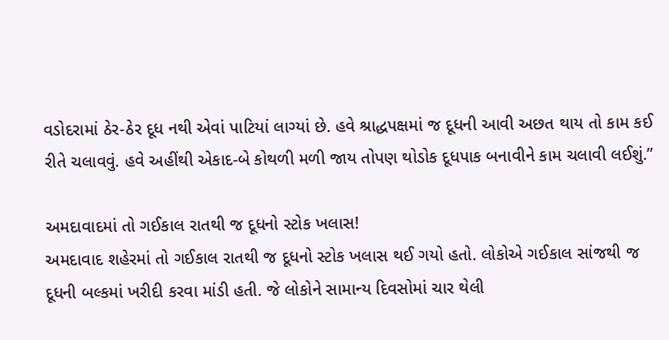વડોદરામાં ઠેર-ઠેર દૂધ નથી એવાં પાટિયાં લાગ્યાં છે. હવે શ્રાદ્ધપક્ષમાં જ દૂધની આવી અછત થાય તો કામ કઈ રીતે ચલાવવું. હવે અહીંથી એકાદ-બે કોથળી મળી જાય તોપણ થોડોક દૂધપાક બનાવીને કામ ચલાવી લઈશું.”

અમદાવાદમાં તો ગઈકાલ રાતથી જ દૂધનો સ્ટોક ખલાસ!
અમદાવાદ શહેરમાં તો ગઈકાલ રાતથી જ દૂધનો સ્ટોક ખલાસ થઈ ગયો હતો. લોકોએ ગઈકાલ સાંજથી જ દૂધની બલ્કમાં ખરીદી કરવા માંડી હતી. જે લોકોને સામાન્ય દિવસોમાં ચાર થેલી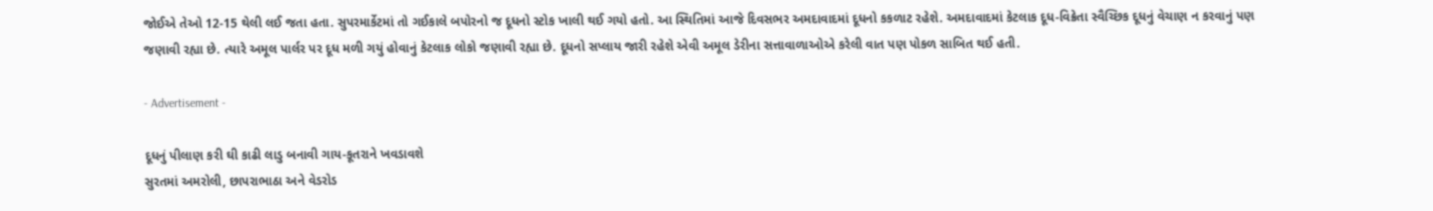જોઈએ તેઓ 12-15 થેલી લઈ જતા હતા. સુપરમાર્કેટમાં તો ગઈકાલે બપોરનો જ દૂધનો સ્ટોક ખાલી થઈ ગયો હતો. આ સ્થિતિમાં આજે દિવસભર અમદાવાદમાં દૂધનો કકળાટ રહેશે. અમદાવાદમાં કેટલાક દૂધ-વિક્રેતા સ્વૈચ્છિક દૂધનું વેચાણ ન કરવાનું પણ જણાવી રહ્યા છે. ત્યારે અમૂલ પાર્લર પર દૂધ મળી ગયું હોવાનું કેટલાક લોકો જણાવી રહ્યા છે. દૂધનો સપ્લાય જારી રહેશે એવી અમૂલ ડેરીના સત્તાવાળાઓએ કરેલી વાત પણ પોકળ સાબિત થઈ હતી.

- Advertisement -

દૂધનું પીલાણ કરી ઘી કાઢી લાડુ બનાવી ગાય-કૂતરાને ખવડાવશે
સુરતમાં અમરોલી, છાપરાભાઠા અને વેડરોડ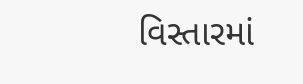વિસ્તારમાં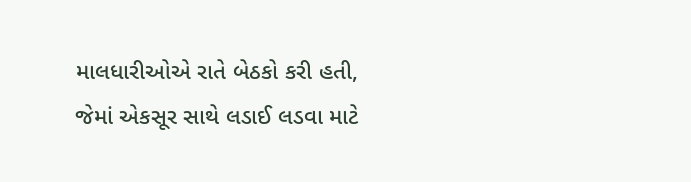માલધારીઓએ રાતે બેઠકો કરી હતી, જેમાં એકસૂર સાથે લડાઈ લડવા માટે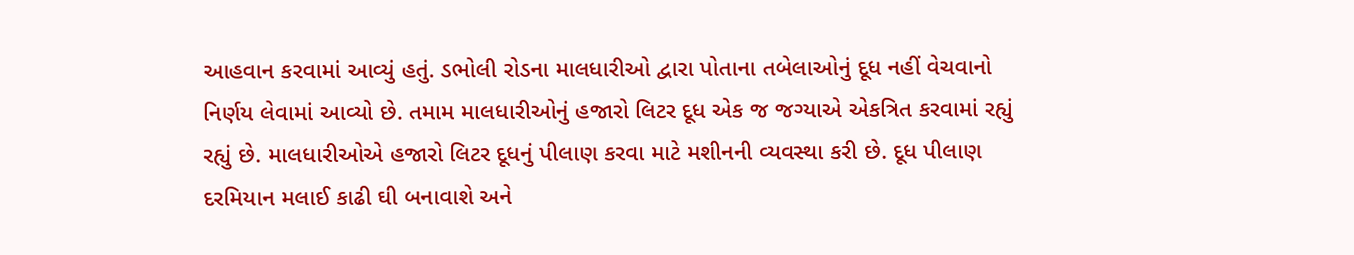આહવાન કરવામાં આવ્યું હતું. ડભોલી રોડના માલધારીઓ દ્વારા પોતાના તબેલાઓનું દૂધ નહીં વેચવાનો નિર્ણય લેવામાં આવ્યો છે. તમામ માલધારીઓનું હજારો લિટર દૂધ એક જ જગ્યાએ એકત્રિત કરવામાં રહ્યું રહ્યું છે. માલધારીઓએ હજારો લિટર દૂધનું પીલાણ કરવા માટે મશીનની વ્યવસ્થા કરી છે. દૂધ પીલાણ દરમિયાન મલાઈ કાઢી ઘી બનાવાશે અને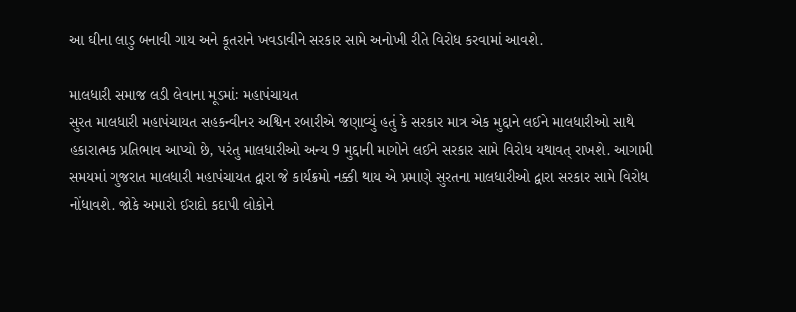આ ઘીના લાડુ બનાવી ગાય અને કૂતરાને ખવડાવીને સરકાર સામે અનોખી રીતે વિરોધ કરવામાં આવશે.

માલધારી સમાજ લડી લેવાના મૂડમાંઃ મહાપંચાયત
સુરત માલધારી મહાપંચાયત સહકન્વીનર અશ્વિન રબારીએ જણાવ્યું હતું કે સરકાર માત્ર એક મુદ્દાને લઈને માલધારીઓ સાથે હકારાત્મક પ્રતિભાવ આપ્યો છે, પરંતુ માલધારીઓ અન્ય 9 મુદ્દાની માગોને લઈને સરકાર સામે વિરોધ યથાવત્ રાખશે. આગામી સમયમાં ગુજરાત માલધારી મહાપંચાયત દ્વારા જે કાર્યક્રમો નક્કી થાય એ પ્રમાણે સુરતના માલધારીઓ દ્વારા સરકાર સામે વિરોધ નોંધાવશે. જોકે અમારો ઈરાદો કદાપી લોકોને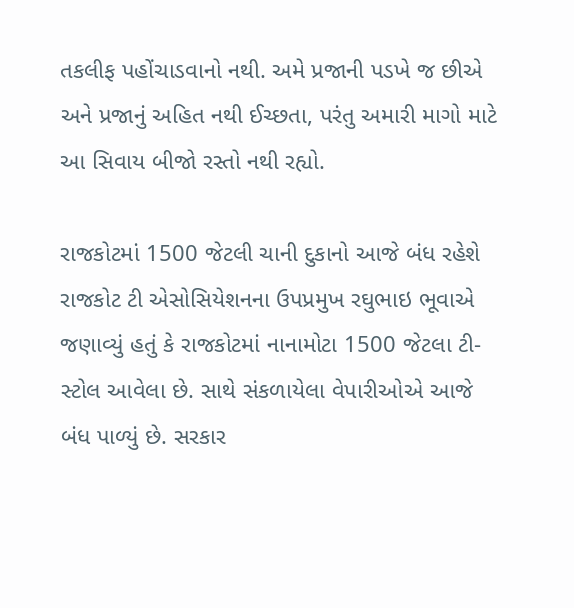તકલીફ પહોંચાડવાનો નથી. અમે પ્રજાની પડખે જ છીએ અને પ્રજાનું અહિત નથી ઈચ્છતા, પરંતુ અમારી માગો માટે આ સિવાય બીજો રસ્તો નથી રહ્યો.

રાજકોટમાં 1500 જેટલી ચાની દુકાનો આજે બંધ રહેશે
રાજકોટ ટી એસોસિયેશનના ઉપપ્રમુખ રઘુભાઇ ભૂવાએ જણાવ્યું હતું કે રાજકોટમાં નાનામોટા 1500 જેટલા ટી-સ્ટોલ આવેલા છે. સાથે સંકળાયેલા વેપારીઓએ આજે બંધ પાળ્યું છે. સરકાર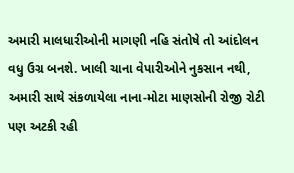અમારી માલધારીઓની માગણી નહિ સંતોષે તો આંદોલન વધુ ઉગ્ર બનશે. ખાલી ચાના વેપારીઓને નુકસાન નથી, અમારી સાથે સંકળાયેલા નાના-મોટા માણસોની રોજી રોટી પણ અટકી રહી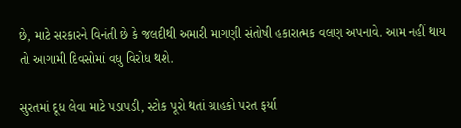છે, માટે સરકારને વિનંતી છે કે જલદીથી અમારી માગણી સંતોષી હકારાત્મક વલણ અપનાવે. આમ નહીં થાય તો આગામી દિવસોમાં વધુ વિરોધ થશે.

સુરતમાં દૂધ લેવા માટે પડાપડી, સ્ટોક પૂરો થતાં ગ્રાહકો પરત ફર્યા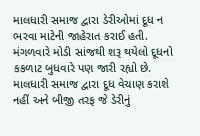માલધારી સમાજ દ્વારા ડેરીઓમાં દૂધ ન ભરવા માટેની જાહેરાત કરાઈ હતી. મંગળવારે મોડી સાંજથી શરૂ થયેલો દૂધનો કકળાટ બુધવારે પણ જારી રહ્યો છે. માલધારી સમાજ દ્વારા દૂધ વેચાણ કરાશે નહીં અને બીજી તરફ જે ડેરીનું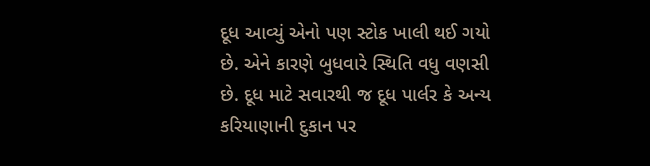દૂધ આવ્યું એનો પણ સ્ટોક ખાલી થઈ ગયો છે. એને કારણે બુધવારે સ્થિતિ વધુ વણસી છે. દૂધ માટે સવારથી જ દૂધ પાર્લર કે અન્ય કરિયાણાની દુકાન પર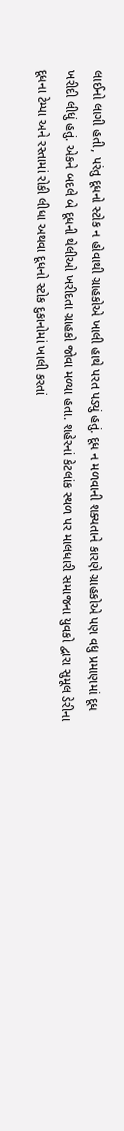લાઈનો લાગી હતી, પરંતુ દૂધનો સ્ટોક ન હોવાથી ગ્રાહકોએ ખાલી હાથે પરત પડ્યું હતું. દૂધ ન મળવાની શક્યતાને કારણે ગ્રાહકોએ પણ વધુ પ્રમાણમાં દૂધ ખરીદી લીધું હતું. એકને બદલે બે દૂધની થેલીઓ ખરીદતા ગ્રાહકો જોવા મળ્યા હતા. શહેરનાં કેટલાંક સ્થળ પર માલધારી સમાજના યુવકો દ્વારા સુમૂલ ડેરીના દૂધના ટેમ્પા અને રસ્તામાં રોકી લીધા અથવા દૂધનો સ્ટોક દુકાનોમાં ખાલી કરતાં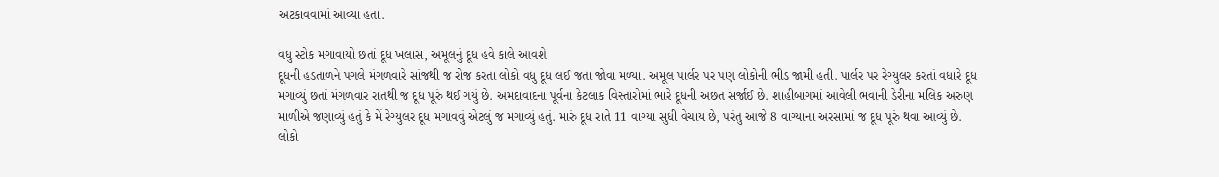અટકાવવામાં આવ્યા હતા.

વધુ સ્ટોક મગાવાયો છતાં દૂધ ખલાસ, અમૂલનું દૂધ હવે કાલે આવશે
દૂધની હડતાળને પગલે મંગળવારે સાંજથી જ રોજ કરતા લોકો વધુ દૂધ લઈ જતા જોવા મળ્યા. અમૂલ પાર્લર પર પણ લોકોની ભીડ જામી હતી. પાર્લર પર રેગ્યુલર કરતાં વધારે દૂધ મગાવ્યું છતાં મંગળવાર રાતથી જ દૂધ પૂરું થઈ ગયું છે. અમદાવાદના પૂર્વના કેટલાક વિસ્તારોમાં ભારે દૂધની અછત સર્જાઈ છે. શાહીબાગમાં આવેલી ભવાની ડેરીના મલિક અરુણ માળીએ જણાવ્યું હતું કે મેં રેગ્યુલર દૂધ મગાવવું એટલું જ મગાવ્યું હતું. મારું દૂધ રાતે 11 વાગ્યા સુધી વેચાય છે, પરંતુ આજે 8 વાગ્યાના અરસામાં જ દૂધ પૂરું થવા આવ્યું છે. લોકો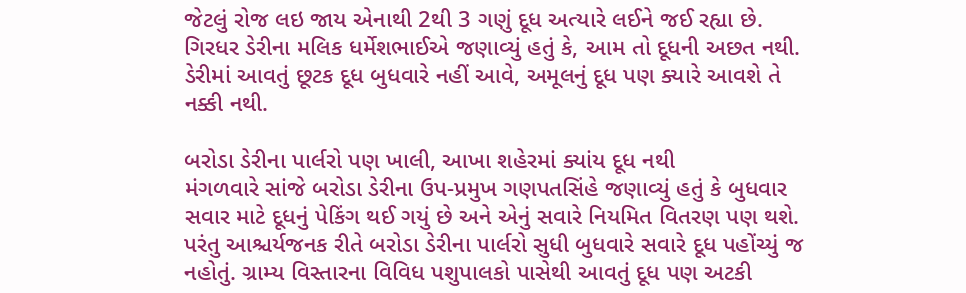જેટલું રોજ લઇ જાય એનાથી 2થી 3 ગણું દૂધ અત્યારે લઈને જઈ રહ્યા છે. ગિરધર ડેરીના મલિક ધર્મેશભાઈએ જણાવ્યું હતું કે, આમ તો દૂધની અછત નથી. ડેરીમાં આવતું છૂટક દૂધ બુધવારે નહીં આવે, અમૂલનું દૂધ પણ ક્યારે આવશે તે નક્કી નથી.

બરોડા ડેરીના પાર્લરો પણ ખાલી, આખા શહેરમાં ક્યાંય દૂધ નથી
મંગળવારે સાંજે બરોડા ડેરીના ઉપ-પ્રમુખ ગણપતસિંહે જણાવ્યું હતું કે બુધવાર સવાર માટે દૂધનું પેકિંગ થઈ ગયું છે અને એનું સવારે નિયમિત વિતરણ પણ થશે. પરંતુ આશ્ચર્યજનક રીતે બરોડા ડેરીના પાર્લરો સુધી બુધવારે સવારે દૂધ પહોંચ્યું જ નહોતું. ગ્રામ્ય વિસ્તારના વિવિધ પશુપાલકો પાસેથી આવતું દૂધ પણ અટકી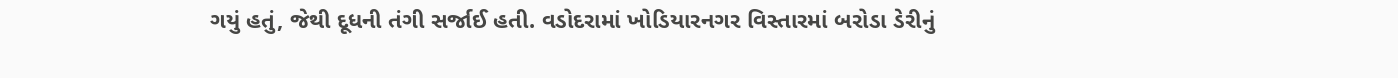ગયું હતું, જેથી દૂધની તંગી સર્જાઈ હતી. વડોદરામાં ખોડિયારનગર વિસ્તારમાં બરોડા ડેરીનું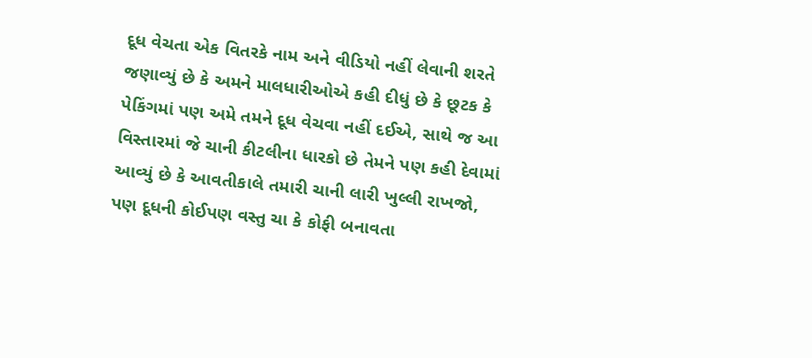દૂધ વેચતા એક વિતરકે નામ અને વીડિયો નહીં લેવાની શરતે જણાવ્યું છે કે અમને માલધારીઓએ કહી દીધું છે કે છૂટક કે પેકિંગમાં પણ અમે તમને દૂધ વેચવા નહીં દઈએ, સાથે જ આ વિસ્તારમાં જે ચાની કીટલીના ધારકો છે તેમને પણ કહી દેવામાં આવ્યું છે કે આવતીકાલે તમારી ચાની લારી ખુલ્લી રાખજો, પણ દૂધની કોઈપણ વસ્તુ ચા કે કોફી બનાવતા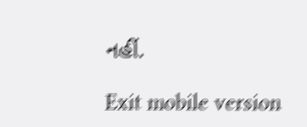નહીં.

Exit mobile version